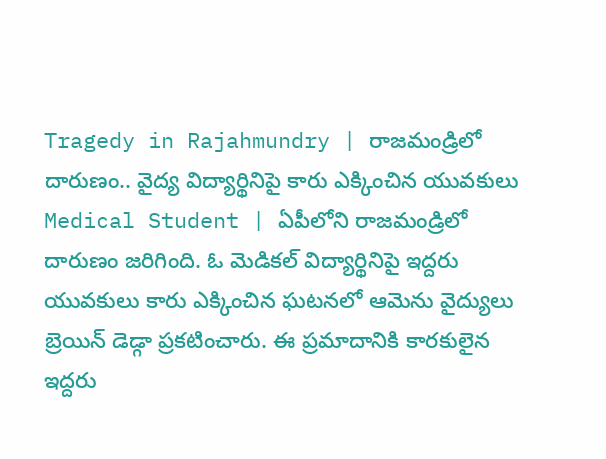Tragedy in Rajahmundry | రాజమండ్రిలో దారుణం.. వైద్య విద్యార్థినిపై కారు ఎక్కించిన యువకులు
Medical Student | ఏపీలోని రాజమండ్రిలో దారుణం జరిగింది. ఓ మెడికల్ విద్యార్థినిపై ఇద్దరు యువకులు కారు ఎక్కించిన ఘటనలో ఆమెను వైద్యులు బ్రెయిన్ డెడ్గా ప్రకటించారు. ఈ ప్రమాదానికి కారకులైన ఇద్దరు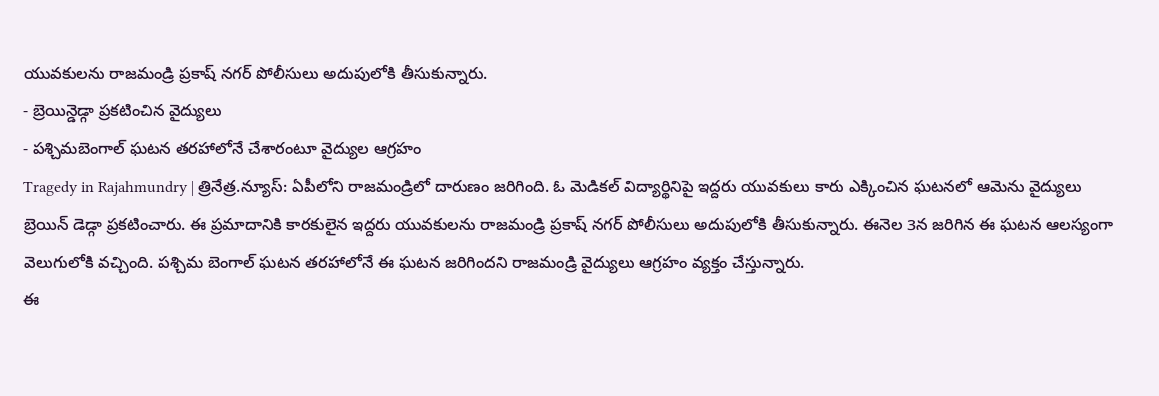యువకులను రాజమండ్రి ప్రకాష్ నగర్ పోలీసులు అదుపులోకి తీసుకున్నారు.
- బ్రెయిన్డెడ్గా ప్రకటించిన వైద్యులు
- పశ్చిమబెంగాల్ ఘటన తరహాలోనే చేశారంటూ వైద్యుల ఆగ్రహం
Tragedy in Rajahmundry | త్రినేత్ర.న్యూస్: ఏపీలోని రాజమండ్రిలో దారుణం జరిగింది. ఓ మెడికల్ విద్యార్థినిపై ఇద్దరు యువకులు కారు ఎక్కించిన ఘటనలో ఆమెను వైద్యులు బ్రెయిన్ డెడ్గా ప్రకటించారు. ఈ ప్రమాదానికి కారకులైన ఇద్దరు యువకులను రాజమండ్రి ప్రకాష్ నగర్ పోలీసులు అదుపులోకి తీసుకున్నారు. ఈనెల 3న జరిగిన ఈ ఘటన ఆలస్యంగా వెలుగులోకి వచ్చింది. పశ్చిమ బెంగాల్ ఘటన తరహాలోనే ఈ ఘటన జరిగిందని రాజమండ్రి వైద్యులు ఆగ్రహం వ్యక్తం చేస్తున్నారు.
ఈ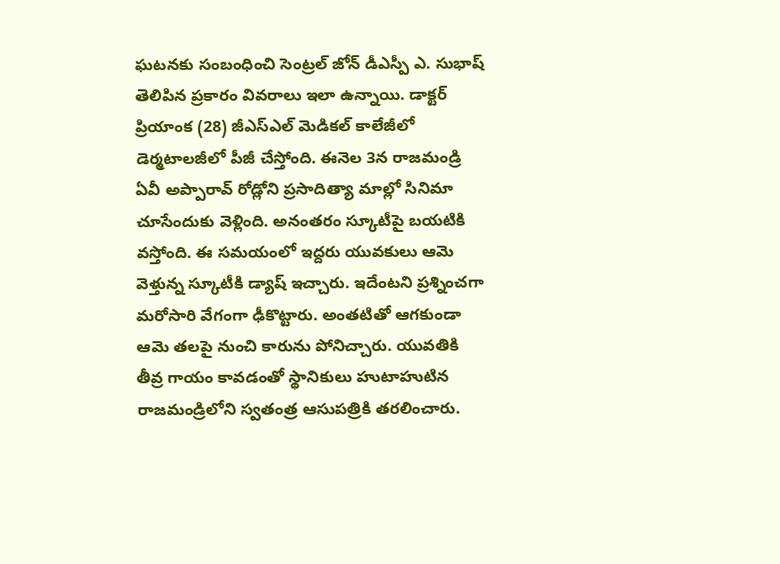ఘటనకు సంబంధించి సెంట్రల్ జోన్ డీఎస్పీ ఎ. సుభాష్ తెలిపిన ప్రకారం వివరాలు ఇలా ఉన్నాయి. డాక్టర్ ప్రియాంక (28) జీఎస్ఎల్ మెడికల్ కాలేజీలో డెర్మటాలజీలో పీజీ చేస్తోంది. ఈనెల 3న రాజమండ్రి ఏవీ అప్పారావ్ రోడ్లోని ప్రసాదిత్యా మాల్లో సినిమా చూసేందుకు వెళ్లింది. అనంతరం స్కూటీపై బయటికి వస్తోంది. ఈ సమయంలో ఇద్దరు యువకులు ఆమె వెళ్తున్న స్కూటీకి డ్యాష్ ఇచ్చారు. ఇదేంటని ప్రశ్నించగా మరోసారి వేగంగా ఢీకొట్టారు. అంతటితో ఆగకుండా ఆమె తలపై నుంచి కారును పోనిచ్చారు. యువతికి తీవ్ర గాయం కావడంతో స్థానికులు హుటాహుటిన రాజమండ్రిలోని స్వతంత్ర ఆసుపత్రికి తరలించారు.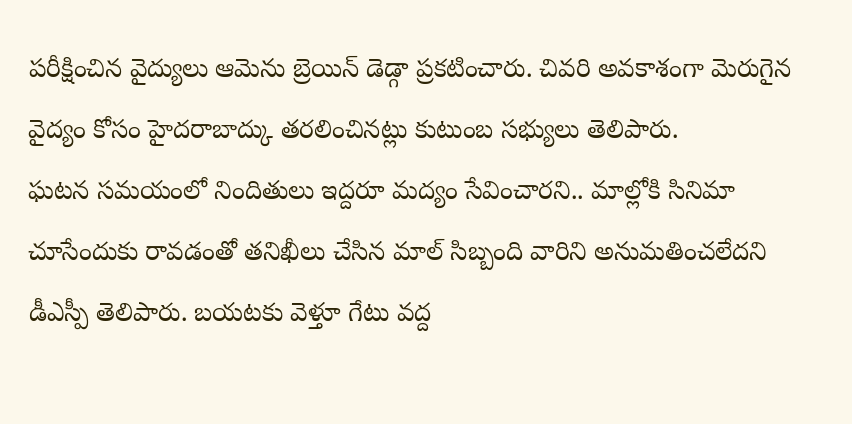పరీక్షించిన వైద్యులు ఆమెను బ్రెయిన్ డెడ్గా ప్రకటించారు. చివరి అవకాశంగా మెరుగైన వైద్యం కోసం హైదరాబాద్కు తరలించినట్లు కుటుంబ సభ్యులు తెలిపారు.
ఘటన సమయంలో నిందితులు ఇద్దరూ మద్యం సేవించారని.. మాల్లోకి సినిమా చూసేందుకు రావడంతో తనిఖీలు చేసిన మాల్ సిబ్బంది వారిని అనుమతించలేదని డీఎస్పీ తెలిపారు. బయటకు వెళ్తూ గేటు వద్ద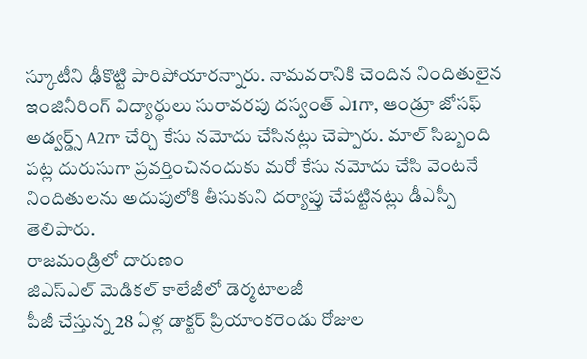స్కూటీని ఢీకొట్టి పారిపోయారన్నారు. నామవరానికి చెందిన నిందితులైన ఇంజినీరింగ్ విద్యార్థులు సురావరపు దస్వంత్ ఎ1గా, ఆండ్రూ జోసఫ్ అడ్వర్డ్స్ A2గా చేర్చి కేసు నమోదు చేసినట్లు చెప్పారు. మాల్ సిబ్బంది పట్ల దురుసుగా ప్రవర్తించినందుకు మరో కేసు నమోదు చేసి వెంటనే నిందితులను అదుపులోకి తీసుకుని దర్యాప్తు చేపట్టినట్లు డీఎస్పీ తెలిపారు.
రాజమండ్రిలో దారుణం
జిఎస్ఎల్ మెడికల్ కాలేజీలో డెర్మటాలజీ
పీజీ చేస్తున్న 28 ఏళ్ల డాక్టర్ ప్రియాంకరెండు రోజుల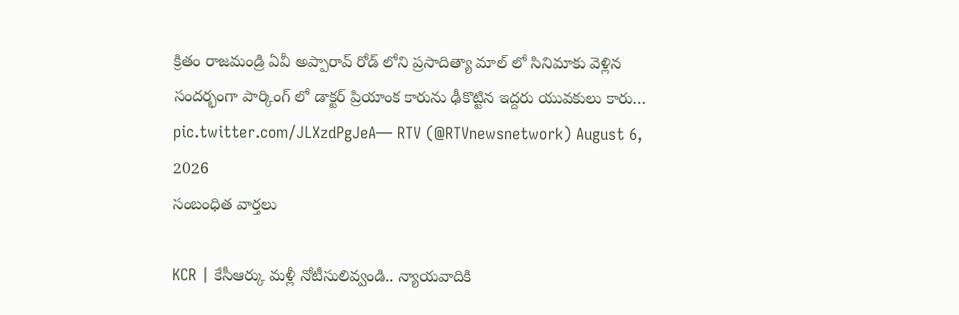క్రితం రాజమండ్రి ఏవీ అప్పారావ్ రోడ్ లోని ప్రసాదిత్యా మాల్ లో సినిమాకు వెళ్లిన
సందర్భంగా పార్కింగ్ లో డాక్టర్ ప్రియాంక కారును ఢీకొట్టిన ఇద్దరు యువకులు కారు… pic.twitter.com/JLXzdPgJeA— RTV (@RTVnewsnetwork) August 6, 2026
సంబంధిత వార్తలు

KCR | కేసీఆర్కు మళ్లీ నోటీసులివ్వండి.. న్యాయవాదికి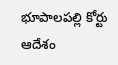భూపాలపల్లి కోర్టు ఆదేశం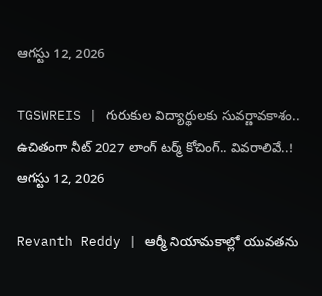ఆగస్టు 12, 2026

TGSWREIS | గురుకుల విద్యార్థులకు సువర్ణావకాశం.. ఉచితంగా నీట్ 2027 లాంగ్ టర్మ్ కోచింగ్.. వివరాలివే..!
ఆగస్టు 12, 2026

Revanth Reddy | ఆర్మీ నియామకాల్లో యువతను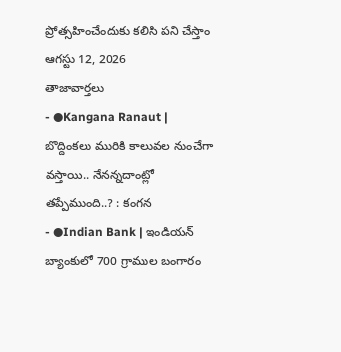ప్రోత్సహించేందుకు కలిసి పని చేస్తాం
ఆగస్టు 12, 2026
తాజావార్తలు
- ●Kangana Ranaut | బొద్దింకలు మురికి కాలువల నుంచేగా వస్తాయి.. నేనన్నదాంట్లో తప్పేముంది..? : కంగన
- ●Indian Bank | ఇండియన్ బ్యాంకులో 700 గ్రాముల బంగారం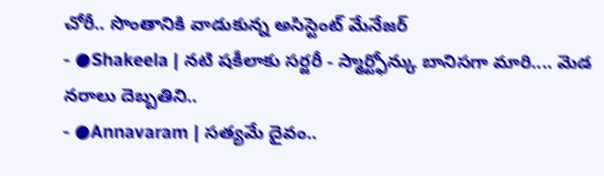చోరీ.. సొంతానికి వాడుకున్న అసిస్టెంట్ మేనేజర్
- ●Shakeela | నటి షకీలాకు సర్జరీ - స్మార్ట్ఫోన్కు బానిసగా మారి.... మెడ నరాలు దెబ్బతిని..
- ●Annavaram | సత్యమే దైవం..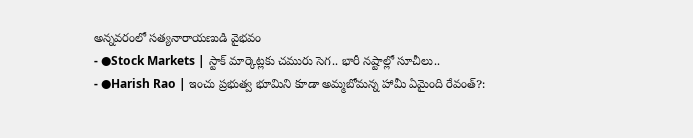అన్నవరంలో సత్యనారాయణుడి వైభవం
- ●Stock Markets | స్టాక్ మార్కెట్లకు చమురు సెగ.. భారీ నష్టాల్లో సూచీలు..
- ●Harish Rao | ఇంచు ప్రభుత్వ భూమిని కూడా అమ్మబోమన్న హామీ ఏమైంది రేవంత్?: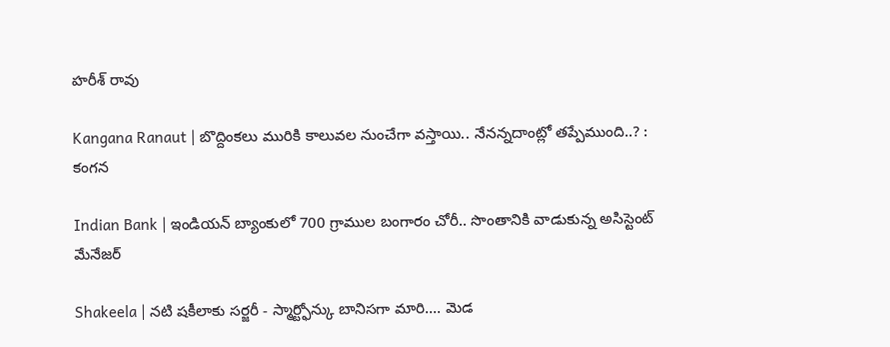హరీశ్ రావు

Kangana Ranaut | బొద్దింకలు మురికి కాలువల నుంచేగా వస్తాయి.. నేనన్నదాంట్లో తప్పేముంది..? : కంగన

Indian Bank | ఇండియన్ బ్యాంకులో 700 గ్రాముల బంగారం చోరీ.. సొంతానికి వాడుకున్న అసిస్టెంట్ మేనేజర్

Shakeela | నటి షకీలాకు సర్జరీ - స్మార్ట్ఫోన్కు బానిసగా మారి.... మెడ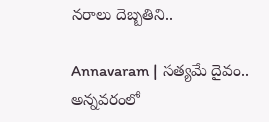నరాలు దెబ్బతిని..

Annavaram | సత్యమే దైవం.. అన్నవరంలో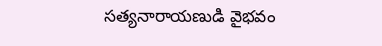సత్యనారాయణుడి వైభవం